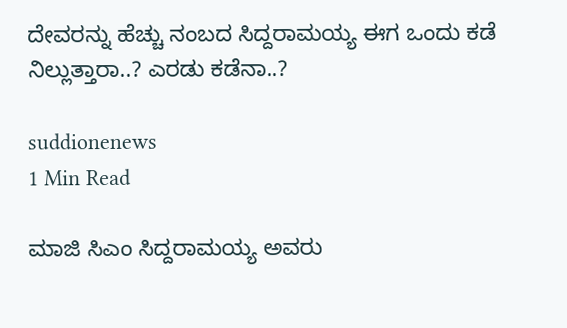ದೇವರನ್ನು ಹೆಚ್ಚು ನಂಬದ ಸಿದ್ದರಾಮಯ್ಯ ಈಗ ಒಂದು ಕಡೆ ನಿಲ್ಲುತ್ತಾರಾ..? ಎರಡು ಕಡೆನಾ..?

suddionenews
1 Min Read

ಮಾಜಿ ಸಿಎಂ ಸಿದ್ದರಾಮಯ್ಯ ಅವರು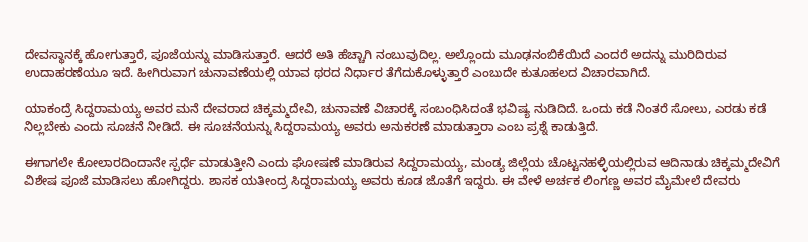ದೇವಸ್ಥಾನಕ್ಕೆ ಹೋಗುತ್ತಾರೆ, ಪೂಜೆಯನ್ನು ಮಾಡಿಸುತ್ತಾರೆ. ಆದರೆ ಅತಿ ಹೆಚ್ಚಾಗಿ ನಂಬುವುದಿಲ್ಲ. ಅಲ್ಲೊಂದು ಮೂಢನಂಬಿಕೆಯಿದೆ ಎಂದರೆ ಅದನ್ನು ಮುರಿದಿರುವ ಉದಾಹರಣೆಯೂ ಇದೆ. ಹೀಗಿರುವಾಗ ಚುನಾವಣೆಯಲ್ಲಿ ಯಾವ ಥರದ ನಿರ್ಧಾರ ತೆಗೆದುಕೊಳ್ಳುತ್ತಾರೆ ಎಂಬುದೇ ಕುತೂಹಲದ ವಿಚಾರವಾಗಿದೆ.

ಯಾಕಂದ್ರೆ ಸಿದ್ದರಾಮಯ್ಯ ಅವರ ಮನೆ ದೇವರಾದ ಚಿಕ್ಕಮ್ಮದೇವಿ, ಚುನಾವಣೆ ವಿಚಾರಕ್ಕೆ ಸಂಬಂಧಿಸಿದಂತೆ ಭವಿಷ್ಯ ನುಡಿದಿದೆ. ಒಂದು ಕಡೆ ನಿಂತರೆ ಸೋಲು, ಎರಡು ಕಡೆ ನಿಲ್ಲಬೇಕು ಎಂದು ಸೂಚನೆ ನೀಡಿದೆ. ಈ ಸೂಚನೆಯನ್ನು ಸಿದ್ದರಾಮಯ್ಯ ಅವರು ಅನುಕರಣೆ ಮಾಡುತ್ತಾರಾ ಎಂಬ ಪ್ರಶ್ನೆ ಕಾಡುತ್ತಿದೆ.

ಈಗಾಗಲೇ ಕೋಲಾರದಿಂದಾನೇ ಸ್ಪರ್ಧೆ ಮಾಡುತ್ತೀನಿ ಎಂದು ಘೋಷಣೆ ಮಾಡಿರುವ ಸಿದ್ದರಾಮಯ್ಯ, ಮಂಡ್ಯ ಜಿಲ್ಲೆಯ ಚೊಟ್ಟನಹಳ್ಳಿಯಲ್ಲಿರುವ ಆದಿನಾಡು ಚಿಕ್ಕಮ್ಮದೇವಿಗೆ ವಿಶೇಷ ಪೂಜೆ ಮಾಡಿಸಲು ಹೋಗಿದ್ದರು. ಶಾಸಕ ಯತೀಂದ್ರ ಸಿದ್ದರಾಮಯ್ಯ ಅವರು ಕೂಡ ಜೊತೆಗೆ ಇದ್ದರು. ಈ ವೇಳೆ ಅರ್ಚಕ ಲಿಂಗಣ್ಣ ಅವರ ಮೈಮೇಲೆ ದೇವರು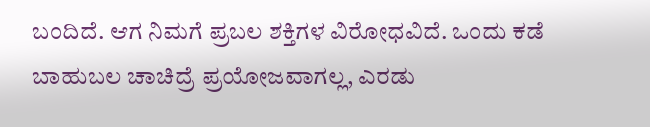ಬಂದಿದೆ. ಆಗ ನಿಮಗೆ ಪ್ರಬಲ ಶಕ್ತಿಗಳ ವಿರೋಧವಿದೆ. ಒಂದು ಕಡೆ ಬಾಹುಬಲ ಚಾಚಿದ್ರೆ ಪ್ರಯೋಜವಾಗಲ್ಲ, ಎರಡು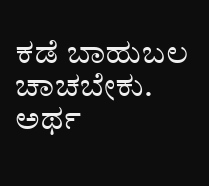ಕಡೆ ಬಾಹುಬಲ ಚಾಚಬೇಕು. ಅರ್ಥ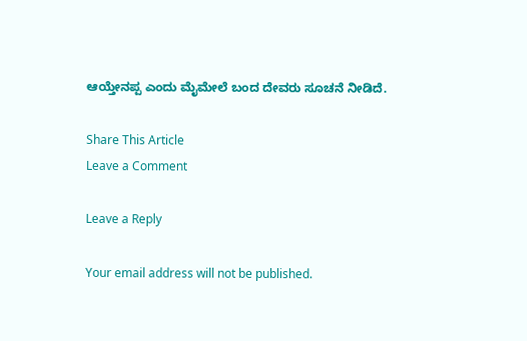ಆಯ್ತೇನಪ್ಪ ಎಂದು ಮೈಮೇಲೆ ಬಂದ ದೇವರು ಸೂಚನೆ ನೀಡಿದೆ.

Share This Article
Leave a Comment

Leave a Reply

Your email address will not be published.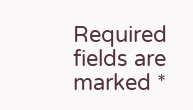Required fields are marked *